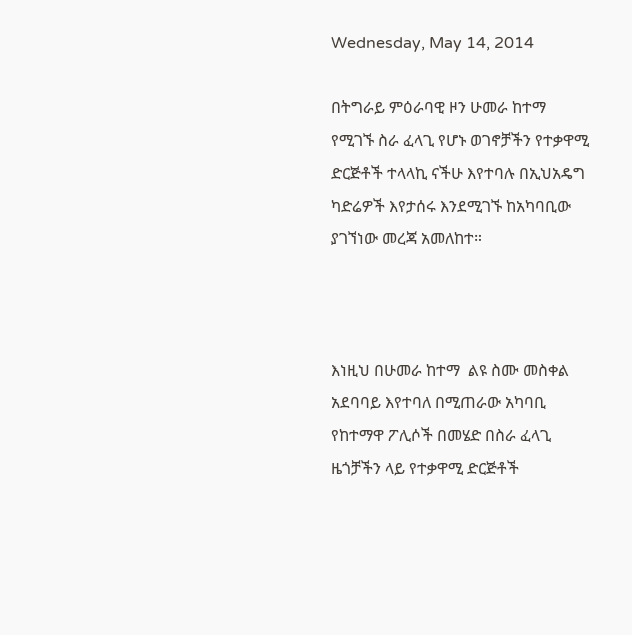Wednesday, May 14, 2014

በትግራይ ምዕራባዊ ዞን ሁመራ ከተማ የሚገኙ ስራ ፈላጊ የሆኑ ወገኖቻችን የተቃዋሚ ድርጅቶች ተላላኪ ናችሁ እየተባሉ በኢህአዴግ ካድሬዎች እየታሰሩ እንደሚገኙ ከአካባቢው ያገኘነው መረጃ አመለከተ።



እነዚህ በሁመራ ከተማ  ልዩ ስሙ መስቀል አደባባይ እየተባለ በሚጠራው አካባቢ የከተማዋ ፖሊሶች በመሄድ በስራ ፈላጊ ዜጎቻችን ላይ የተቃዋሚ ድርጅቶች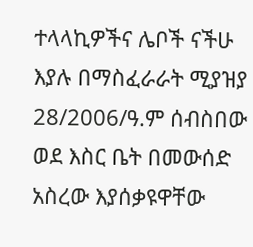ተላላኪዎችና ሌቦች ናችሁ እያሉ በማስፈራራት ሚያዝያ 28/2006/ዓ.ም ሰብስበው ወደ እስር ቤት በመውሰድ አስረው እያሰቃዩዋቸው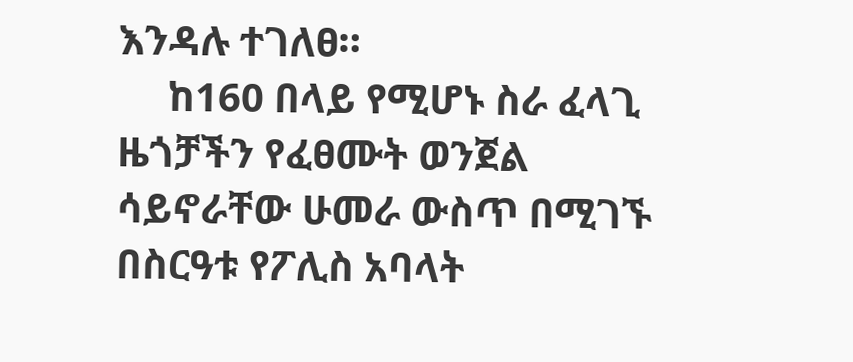እንዳሉ ተገለፀ።
     ከ160 በላይ የሚሆኑ ስራ ፈላጊ ዜጎቻችን የፈፀሙት ወንጀል ሳይኖራቸው ሁመራ ውስጥ በሚገኙ በስርዓቱ የፖሊስ አባላት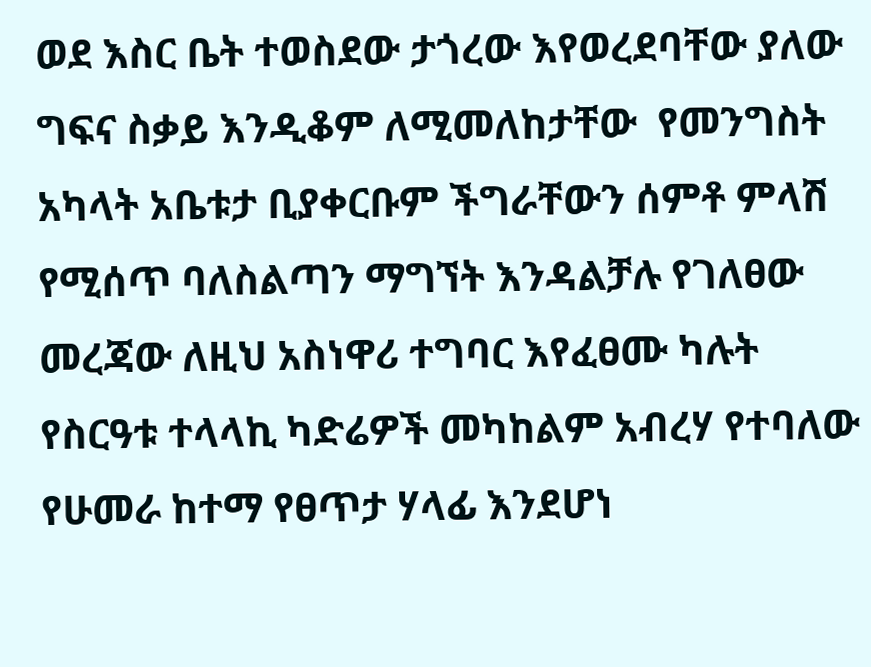ወደ እስር ቤት ተወስደው ታጎረው እየወረደባቸው ያለው ግፍና ስቃይ እንዲቆም ለሚመለከታቸው  የመንግስት አካላት አቤቱታ ቢያቀርቡም ችግራቸውን ሰምቶ ምላሽ የሚሰጥ ባለስልጣን ማግኘት እንዳልቻሉ የገለፀው መረጃው ለዚህ አስነዋሪ ተግባር እየፈፀሙ ካሉት የስርዓቱ ተላላኪ ካድሬዎች መካከልም አብረሃ የተባለው የሁመራ ከተማ የፀጥታ ሃላፊ እንደሆነ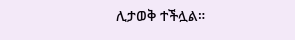ሊታወቅ ተችሏል።